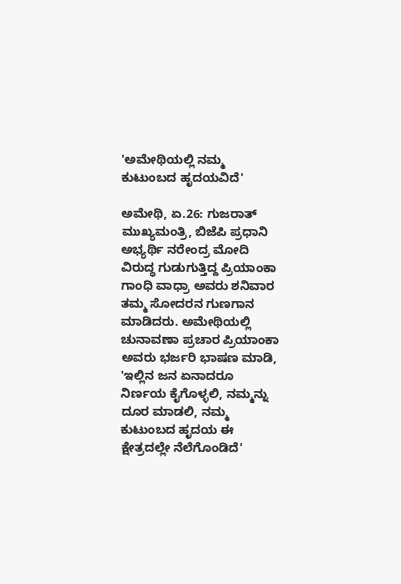'ಅಮೇಥಿಯಲ್ಲಿ ನಮ್ಮ ಕುಟುಂಬದ ಹೃದಯವಿದೆ'

ಅಮೇಥಿ, ಏ.26: ಗುಜರಾತ್ ಮುಖ್ಯಮಂತ್ರಿ, ಬಿಜೆಪಿ ಪ್ರಧಾನಿ ಅಭ್ಯರ್ಥಿ ನರೇಂದ್ರ ಮೋದಿ ವಿರುದ್ಧ ಗುಡುಗುತ್ತಿದ್ದ ಪ್ರಿಯಾಂಕಾ ಗಾಂಧಿ ವಾಧ್ರಾ ಅವರು ಶನಿವಾರ ತಮ್ಮ ಸೋದರನ ಗುಣಗಾನ ಮಾಡಿದರು. ಅಮೇಥಿಯಲ್ಲಿ ಚುನಾವಣಾ ಪ್ರಚಾರ ಪ್ರಿಯಾಂಕಾ ಅವರು ಭರ್ಜರಿ ಭಾಷಣ ಮಾಡಿ, 'ಇಲ್ಲಿನ ಜನ ಏನಾದರೂ ನಿರ್ಣಯ ಕೈಗೊಳ್ಳಲಿ, ನಮ್ಮನ್ನು ದೂರ ಮಾಡಲಿ, ನಮ್ಮ ಕುಟುಂಬದ ಹೃದಯ ಈ ಕ್ಷೇತ್ರದಲ್ಲೇ ನೆಲೆಗೊಂಡಿದೆ'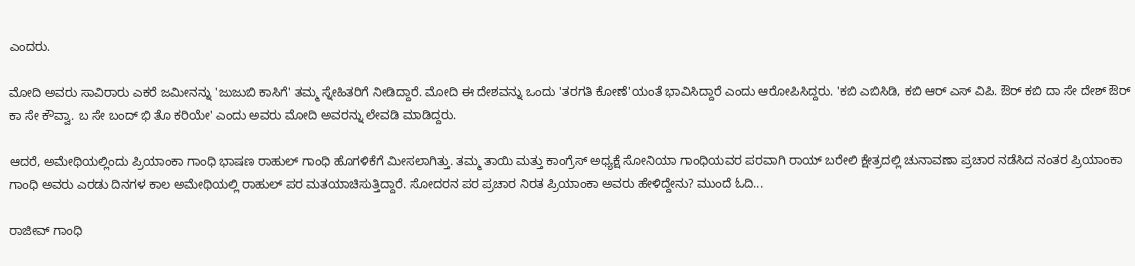ಎಂದರು.

ಮೋದಿ ಅವರು ಸಾವಿರಾರು ಎಕರೆ ಜಮೀನನ್ನು 'ಜುಜುಬಿ ಕಾಸಿಗೆ' ತಮ್ಮ ಸ್ನೇಹಿತರಿಗೆ ನೀಡಿದ್ದಾರೆ. ಮೋದಿ ಈ ದೇಶವನ್ನು ಒಂದು 'ತರಗತಿ ಕೋಣೆ'ಯಂತೆ ಭಾವಿಸಿದ್ದಾರೆ ಎಂದು ಆರೋಪಿಸಿದ್ದರು. 'ಕಬಿ ಎಬಿಸಿಡಿ, ಕಬಿ ಆರ್ ‌ಎಸ್ ‌ವಿಪಿ. ಔರ್ ಕಬಿ ದಾ ಸೇ ದೇಶ್ ಔರ್ ಕಾ ಸೇ ಕೌವ್ವಾ. ಬ ಸೇ ಬಂದ್ ಭಿ ತೊ ಕರಿಯೇ' ಎಂದು ಅವರು ಮೋದಿ ಅವರನ್ನು ಲೇವಡಿ ಮಾಡಿದ್ದರು.

ಆದರೆ, ಅಮೇಥಿಯಲ್ಲಿಂದು ಪ್ರಿಯಾಂಕಾ ಗಾಂಧಿ ಭಾಷಣ ರಾಹುಲ್ ಗಾಂಧಿ ಹೊಗಳಿಕೆಗೆ ಮೀಸಲಾಗಿತ್ತು. ತಮ್ಮ ತಾಯಿ ಮತ್ತು ಕಾಂಗ್ರೆಸ್ ಅಧ್ಯಕ್ಷೆ ಸೋನಿಯಾ ಗಾಂಧಿಯವರ ಪರವಾಗಿ ರಾಯ್ ‌ಬರೇಲಿ ಕ್ಷೇತ್ರದಲ್ಲಿ ಚುನಾವಣಾ ಪ್ರಚಾರ ನಡೆಸಿದ ನಂತರ ಪ್ರಿಯಾಂಕಾ ಗಾಂಧಿ ಅವರು ಎರಡು ದಿನಗಳ ಕಾಲ ಅಮೇಥಿಯಲ್ಲಿ ರಾಹುಲ್ ಪರ ಮತಯಾಚಿಸುತ್ತಿದ್ದಾರೆ. ಸೋದರನ ಪರ ಪ್ರಚಾರ ನಿರತ ಪ್ರಿಯಾಂಕಾ ಅವರು ಹೇಳಿದ್ದೇನು? ಮುಂದೆ ಓದಿ...

ರಾಜೀವ್ ಗಾಂಧಿ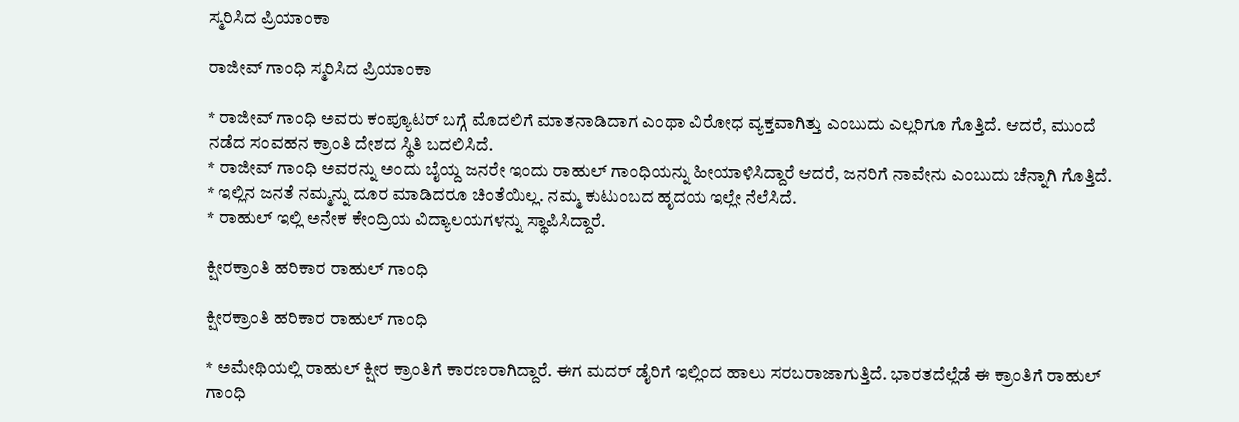ಸ್ಮರಿಸಿದ ಪ್ರಿಯಾಂಕಾ

ರಾಜೀವ್ ಗಾಂಧಿ ಸ್ಮರಿಸಿದ ಪ್ರಿಯಾಂಕಾ

* ರಾಜೀವ್ ಗಾಂಧಿ ಅವರು ಕಂಪ್ಯೂಟರ್ ಬಗ್ಗೆ ಮೊದಲಿಗೆ ಮಾತನಾಡಿದಾಗ ಎಂಥಾ ವಿರೋಧ ವ್ಯಕ್ತವಾಗಿತ್ತು ಎಂಬುದು ಎಲ್ಲರಿಗೂ ಗೊತ್ತಿದೆ. ಆದರೆ, ಮುಂದೆ ನಡೆದ ಸಂವಹನ ಕ್ರಾಂತಿ ದೇಶದ ಸ್ಥಿತಿ ಬದಲಿಸಿದೆ.
* ರಾಜೀವ್ ಗಾಂಧಿ ಅವರನ್ನು ಅಂದು ಬೈಯ್ದ ಜನರೇ ಇಂದು ರಾಹುಲ್ ಗಾಂಧಿಯನ್ನು ಹೀಯಾಳಿಸಿದ್ದಾರೆ ಆದರೆ, ಜನರಿಗೆ ನಾವೇನು ಎಂಬುದು ಚೆನ್ನಾಗಿ ಗೊತ್ತಿದೆ.
* ಇಲ್ಲಿನ ಜನತೆ ನಮ್ಮನ್ನು ದೂರ ಮಾಡಿದರೂ ಚಿಂತೆಯಿಲ್ಲ. ನಮ್ಮ ಕುಟುಂಬದ ಹೃದಯ ಇಲ್ಲೇ ನೆಲೆಸಿದೆ.
* ರಾಹುಲ್ ಇಲ್ಲಿ ಅನೇಕ ಕೇಂದ್ರಿಯ ವಿದ್ಯಾಲಯಗಳನ್ನು ಸ್ಥಾಪಿಸಿದ್ದಾರೆ.

ಕ್ಷೀರಕ್ರಾಂತಿ ಹರಿಕಾರ ರಾಹುಲ್ ಗಾಂಧಿ

ಕ್ಷೀರಕ್ರಾಂತಿ ಹರಿಕಾರ ರಾಹುಲ್ ಗಾಂಧಿ

* ಅಮೇಥಿಯಲ್ಲಿ ರಾಹುಲ್ ಕ್ಷೀರ ಕ್ರಾಂತಿಗೆ ಕಾರಣರಾಗಿದ್ದಾರೆ. ಈಗ ಮದರ್ ಡೈರಿಗೆ ಇಲ್ಲಿಂದ ಹಾಲು ಸರಬರಾಜಾಗುತ್ತಿದೆ. ಭಾರತದೆಲ್ಲೆಡೆ ಈ ಕ್ರಾಂತಿಗೆ ರಾಹುಲ್ ಗಾಂಧಿ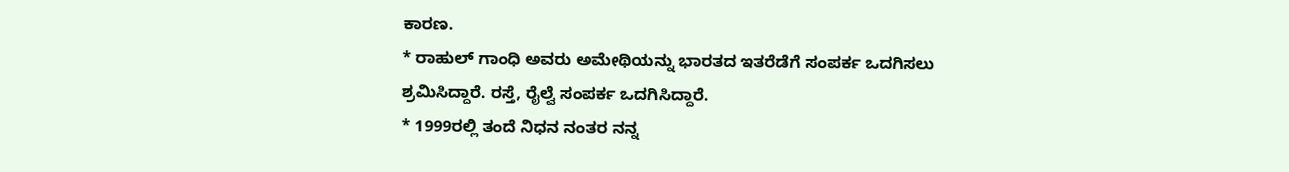ಕಾರಣ.
* ರಾಹುಲ್ ಗಾಂಧಿ ಅವರು ಅಮೇಥಿಯನ್ನು ಭಾರತದ ಇತರೆಡೆಗೆ ಸಂಪರ್ಕ ಒದಗಿಸಲು ಶ್ರಮಿಸಿದ್ದಾರೆ. ರಸ್ತೆ, ರೈಲ್ವೆ ಸಂಪರ್ಕ ಒದಗಿಸಿದ್ದಾರೆ.
* 1999ರಲ್ಲಿ ತಂದೆ ನಿಧನ ನಂತರ ನನ್ನ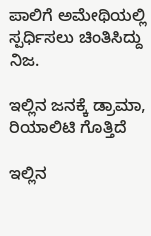ಪಾಲಿಗೆ ಅಮೇಥಿಯಲ್ಲಿ ಸ್ಪರ್ಧಿಸಲು ಚಿಂತಿಸಿದ್ದು ನಿಜ.

ಇಲ್ಲಿನ ಜನಕ್ಕೆ ಡ್ರಾಮಾ, ರಿಯಾಲಿಟಿ ಗೊತ್ತಿದೆ

ಇಲ್ಲಿನ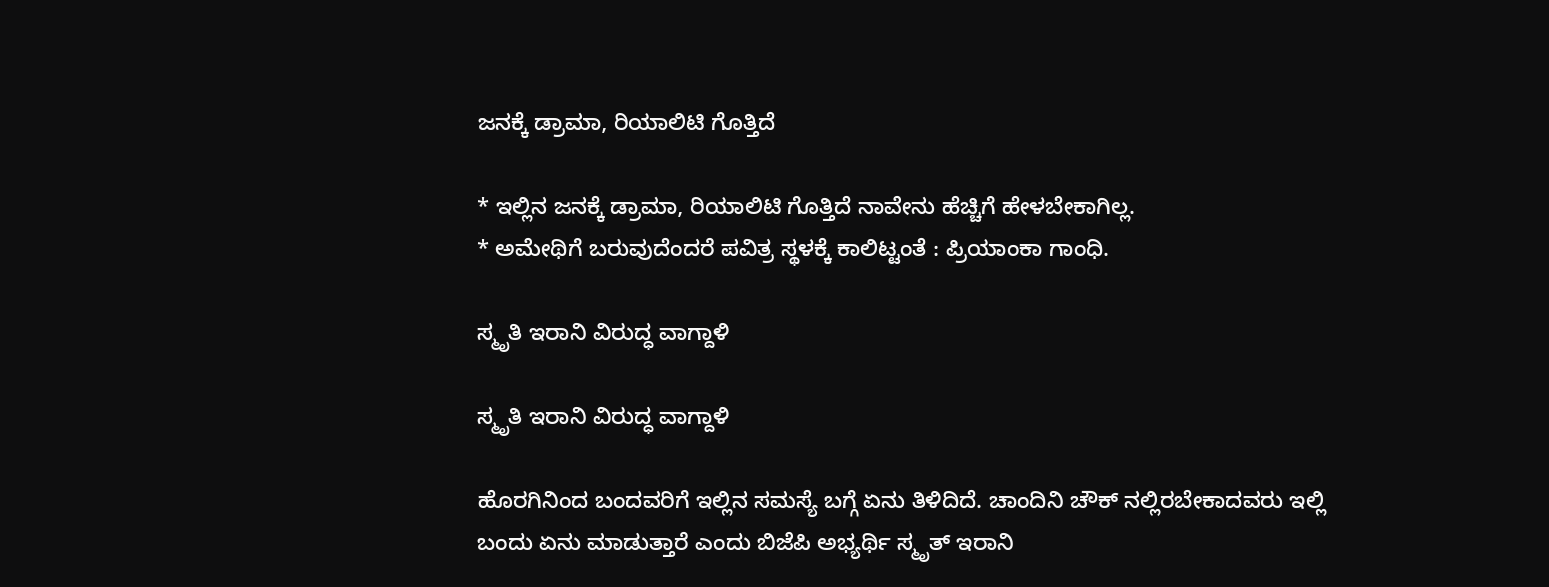ಜನಕ್ಕೆ ಡ್ರಾಮಾ, ರಿಯಾಲಿಟಿ ಗೊತ್ತಿದೆ

* ಇಲ್ಲಿನ ಜನಕ್ಕೆ ಡ್ರಾಮಾ, ರಿಯಾಲಿಟಿ ಗೊತ್ತಿದೆ ನಾವೇನು ಹೆಚ್ಚಿಗೆ ಹೇಳಬೇಕಾಗಿಲ್ಲ.
* ಅಮೇಥಿಗೆ ಬರುವುದೆಂದರೆ ಪವಿತ್ರ ಸ್ಥಳಕ್ಕೆ ಕಾಲಿಟ್ಟಂತೆ : ಪ್ರಿಯಾಂಕಾ ಗಾಂಧಿ.

ಸ್ಮೃತಿ ಇರಾನಿ ವಿರುದ್ಧ ವಾಗ್ದಾಳಿ

ಸ್ಮೃತಿ ಇರಾನಿ ವಿರುದ್ಧ ವಾಗ್ದಾಳಿ

ಹೊರಗಿನಿಂದ ಬಂದವರಿಗೆ ಇಲ್ಲಿನ ಸಮಸ್ಯೆ ಬಗ್ಗೆ ಏನು ತಿಳಿದಿದೆ. ಚಾಂದಿನಿ ಚೌಕ್ ನಲ್ಲಿರಬೇಕಾದವರು ಇಲ್ಲಿ ಬಂದು ಏನು ಮಾಡುತ್ತಾರೆ ಎಂದು ಬಿಜೆಪಿ ಅಭ್ಯರ್ಥಿ ಸ್ಮೃತ್ ಇರಾನಿ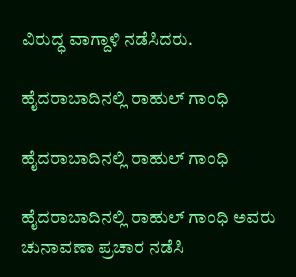ವಿರುದ್ಧ ವಾಗ್ದಾಳಿ ನಡೆಸಿದರು.

ಹೈದರಾಬಾದಿನಲ್ಲಿ ರಾಹುಲ್ ಗಾಂಧಿ

ಹೈದರಾಬಾದಿನಲ್ಲಿ ರಾಹುಲ್ ಗಾಂಧಿ

ಹೈದರಾಬಾದಿನಲ್ಲಿ ರಾಹುಲ್ ಗಾಂಧಿ ಅವರು ಚುನಾವಣಾ ಪ್ರಚಾರ ನಡೆಸಿ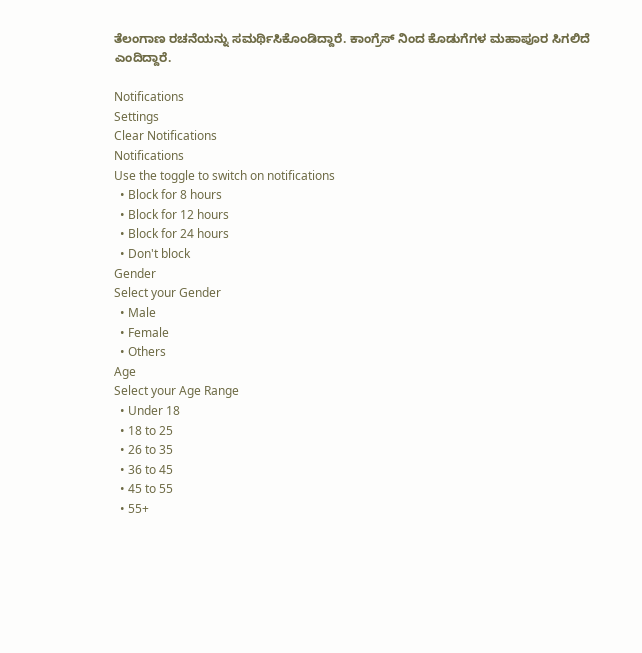ತೆಲಂಗಾಣ ರಚನೆಯನ್ನು ಸಮರ್ಥಿಸಿಕೊಂಡಿದ್ದಾರೆ. ಕಾಂಗ್ರೆಸ್ ನಿಂದ ಕೊಡುಗೆಗಳ ಮಹಾಪೂರ ಸಿಗಲಿದೆ ಎಂದಿದ್ದಾರೆ.

Notifications
Settings
Clear Notifications
Notifications
Use the toggle to switch on notifications
  • Block for 8 hours
  • Block for 12 hours
  • Block for 24 hours
  • Don't block
Gender
Select your Gender
  • Male
  • Female
  • Others
Age
Select your Age Range
  • Under 18
  • 18 to 25
  • 26 to 35
  • 36 to 45
  • 45 to 55
  • 55+